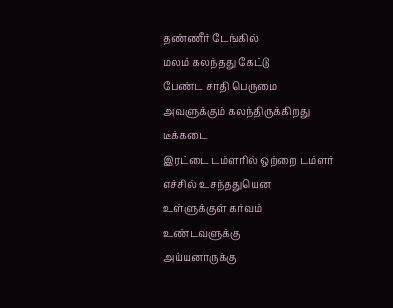தண்ணீர் டேங்கில்
மலம் கலந்தது கேட்டு
பேண்ட சாதி பெருமை
அவளுக்கும் கலந்திருக்கிறது
டீக்கடை
இரட்டை டம்ளரில் ஒற்றை டம்ளர்
எச்சில் உசந்ததுயென
உள்ளுக்குள் கர்வம்
உண்டவளுக்கு
அய்யனாருக்கு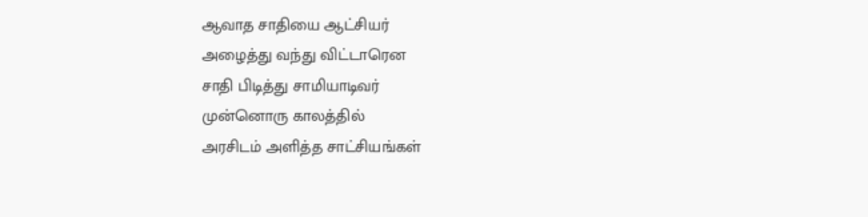ஆவாத சாதியை ஆட்சியர்
அழைத்து வந்து விட்டாரென
சாதி பிடித்து சாமியாடிவர்
முன்னொரு காலத்தில்
அரசிடம் அளித்த சாட்சியங்கள்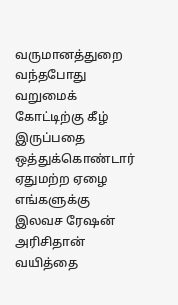வருமானத்துறை வந்தபோது
வறுமைக் கோட்டிற்கு கீழ் இருப்பதை
ஒத்துக்கொண்டார்
ஏதுமற்ற ஏழை எங்களுக்கு
இலவச ரேஷன் அரிசிதான்
வயித்தை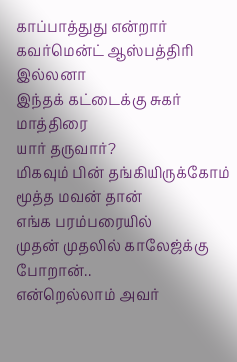காப்பாத்துது என்றார்
கவர்மென்ட் ஆஸ்பத்திரி இல்லனா
இந்தக் கட்டைக்கு சுகர் மாத்திரை
யார் தருவார்?
மிகவும் பின் தங்கியிருக்கோம்
மூத்த மவன் தான்
எங்க பரம்பரையில்
முதன் முதலில் காலேஜ்க்கு போறான்..
என்றெல்லாம் அவர்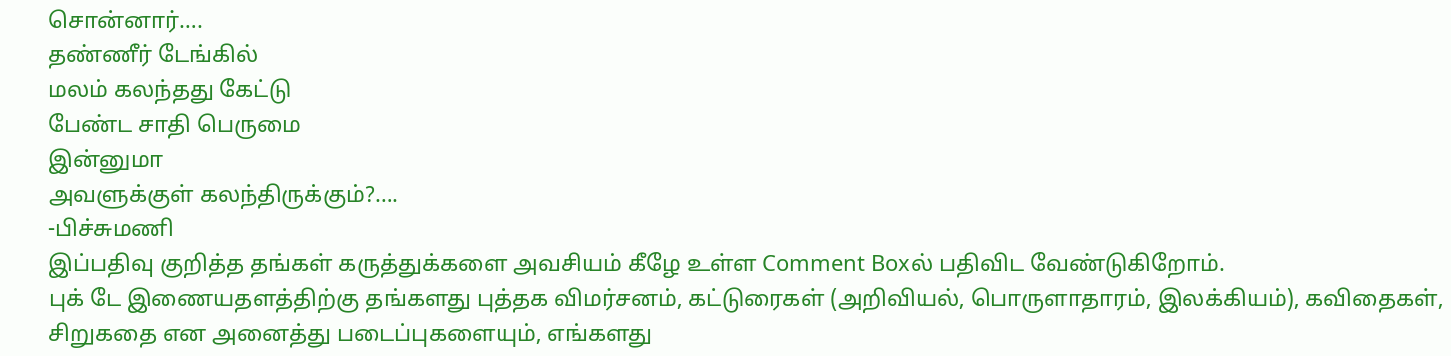சொன்னார்….
தண்ணீர் டேங்கில்
மலம் கலந்தது கேட்டு
பேண்ட சாதி பெருமை
இன்னுமா
அவளுக்குள் கலந்திருக்கும்?….
-பிச்சுமணி
இப்பதிவு குறித்த தங்கள் கருத்துக்களை அவசியம் கீழே உள்ள Comment Boxல் பதிவிட வேண்டுகிறோம்.
புக் டே இணையதளத்திற்கு தங்களது புத்தக விமர்சனம், கட்டுரைகள் (அறிவியல், பொருளாதாரம், இலக்கியம்), கவிதைகள், சிறுகதை என அனைத்து படைப்புகளையும், எங்களது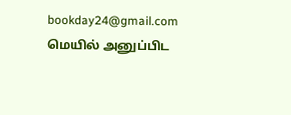bookday24@gmail.com மெயில் அனுப்பிட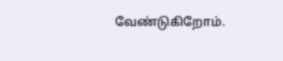வேண்டுகிறோம்.